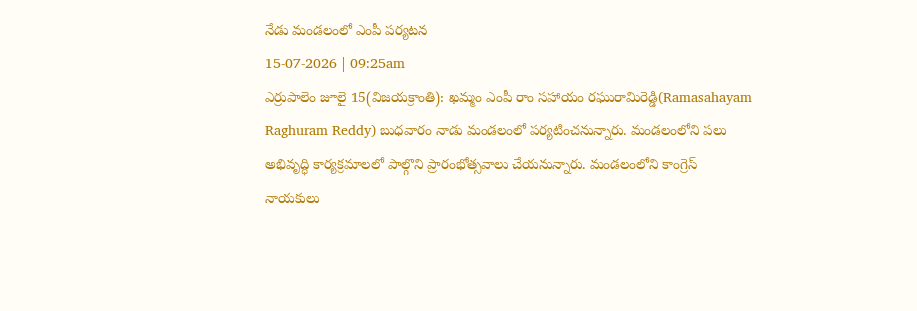నేడు మండలంలో ఎంపీ పర్యటన
15-07-2026 | 09:25am
ఎర్రుపాలెం జూలై 15(విజయక్రాంతి): ఖమ్మం ఎంపీ రాం సహాయం రఘురామిరెడ్డి(Ramasahayam Raghuram Reddy) బుధవారం నాడు మండలంలో పర్యటించనున్నారు. మండలంలోని పలు అభివృద్ధి కార్యక్రమాలలో పాల్గొని ప్రారంభోత్సవాలు చేయనున్నారు. మండలంలోని కాంగ్రెస్ నాయకులు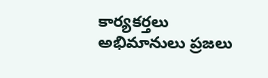కార్యకర్తలు అభిమానులు ప్రజలు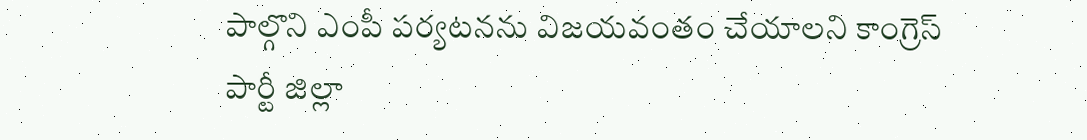పాల్గొని ఎంపీ పర్యటనను విజయవంతం చేయాలని కాంగ్రెస్ పార్టీ జిల్లా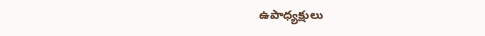ఉపాధ్యక్షులు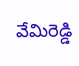వేమిరెడ్డి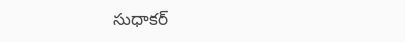సుధాకర్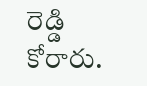రెడ్డి కోరారు.